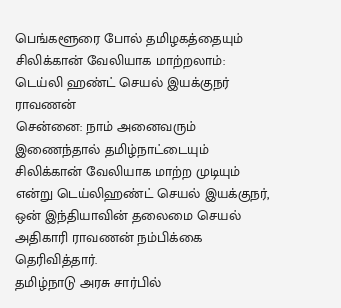பெங்களூரை போல் தமிழகத்தையும் சிலிக்கான் வேலியாக மாற்றலாம்: டெய்லி ஹண்ட் செயல் இயக்குநர் ராவணன்
சென்னை: நாம் அனைவரும் இணைந்தால் தமிழ்நாட்டையும் சிலிக்கான் வேலியாக மாற்ற முடியும் என்று டெய்லிஹண்ட் செயல் இயக்குநர், ஒன் இந்தியாவின் தலைமை செயல் அதிகாரி ராவணன் நம்பிக்கை தெரிவித்தார்.
தமிழ்நாடு அரசு சார்பில்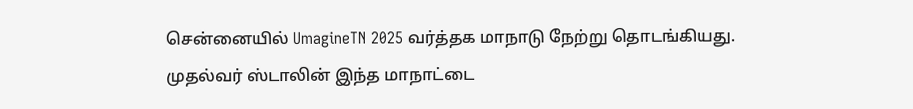சென்னையில் UmagineTN 2025 வர்த்தக மாநாடு நேற்று தொடங்கியது. முதல்வர் ஸ்டாலின் இந்த மாநாட்டை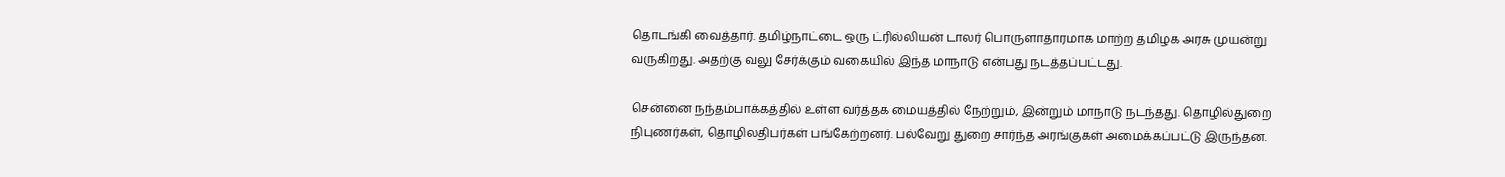தொடங்கி வைத்தார். தமிழ்நாட்டை ஒரு ட்ரில்லியன் டாலர் பொருளாதாரமாக மாற்ற தமிழக அரசு முயன்று வருகிறது. அதற்கு வலு சேர்க்கும் வகையில் இந்த மாநாடு என்பது நடத்தப்பட்டது.

சென்னை நந்தம்பாக்கத்தில் உள்ள வர்த்தக மையத்தில் நேற்றும், இன்றும் மாநாடு நடந்தது. தொழில்துறை நிபுணர்கள், தொழிலதிபர்கள் பங்கேற்றனர். பல்வேறு துறை சார்ந்த அரங்குகள் அமைக்கப்பட்டு இருந்தன.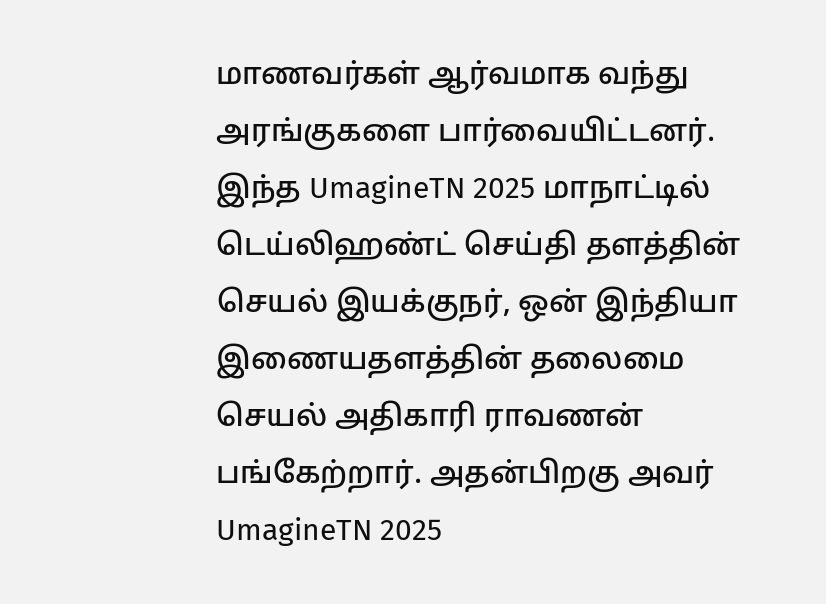மாணவர்கள் ஆர்வமாக வந்து அரங்குகளை பார்வையிட்டனர்.
இந்த UmagineTN 2025 மாநாட்டில் டெய்லிஹண்ட் செய்தி தளத்தின் செயல் இயக்குநர், ஒன் இந்தியா இணையதளத்தின் தலைமை செயல் அதிகாரி ராவணன் பங்கேற்றார். அதன்பிறகு அவர் UmagineTN 2025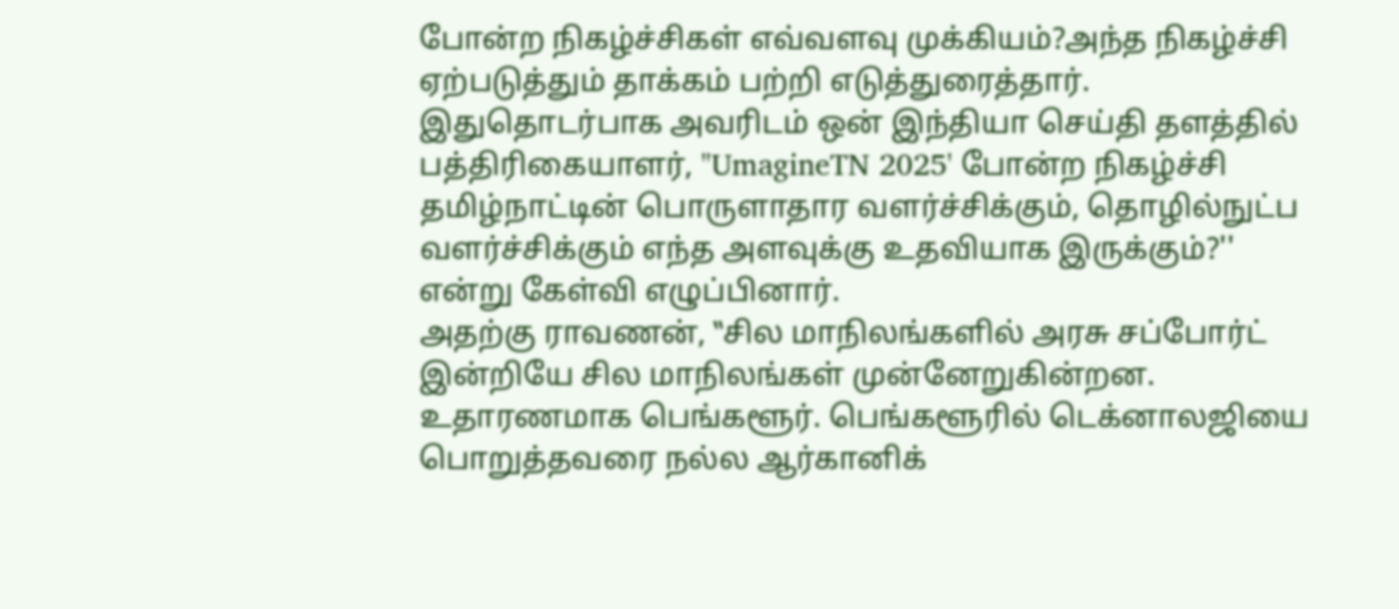போன்ற நிகழ்ச்சிகள் எவ்வளவு முக்கியம்?அந்த நிகழ்ச்சி ஏற்படுத்தும் தாக்கம் பற்றி எடுத்துரைத்தார். இதுதொடர்பாக அவரிடம் ஒன் இந்தியா செய்தி தளத்தில் பத்திரிகையாளர், "UmagineTN 2025' போன்ற நிகழ்ச்சி தமிழ்நாட்டின் பொருளாதார வளர்ச்சிக்கும், தொழில்நுட்ப வளர்ச்சிக்கும் எந்த அளவுக்கு உதவியாக இருக்கும்?'' என்று கேள்வி எழுப்பினார்.
அதற்கு ராவணன், ‛‛சில மாநிலங்களில் அரசு சப்போர்ட் இன்றியே சில மாநிலங்கள் முன்னேறுகின்றன. உதாரணமாக பெங்களூர். பெங்களூரில் டெக்னாலஜியை பொறுத்தவரை நல்ல ஆர்கானிக்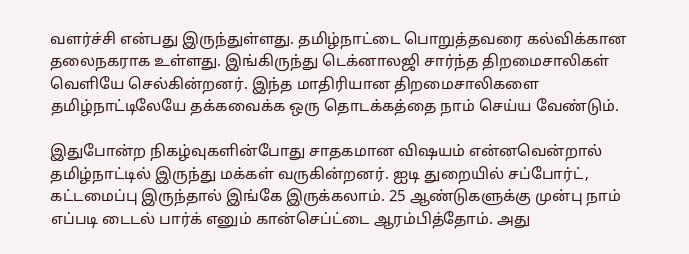வளர்ச்சி என்பது இருந்துள்ளது. தமிழ்நாட்டை பொறுத்தவரை கல்விக்கான தலைநகராக உள்ளது. இங்கிருந்து டெக்னாலஜி சார்ந்த திறமைசாலிகள் வெளியே செல்கின்றனர். இந்த மாதிரியான திறமைசாலிகளை தமிழ்நாட்டிலேயே தக்கவைக்க ஒரு தொடக்கத்தை நாம் செய்ய வேண்டும்.

இதுபோன்ற நிகழ்வுகளின்போது சாதகமான விஷயம் என்னவென்றால் தமிழ்நாட்டில் இருந்து மக்கள் வருகின்றனர். ஐடி துறையில் சப்போர்ட், கட்டமைப்பு இருந்தால் இங்கே இருக்கலாம். 25 ஆண்டுகளுக்கு முன்பு நாம் எப்படி டைடல் பார்க் எனும் கான்செப்ட்டை ஆரம்பித்தோம். அது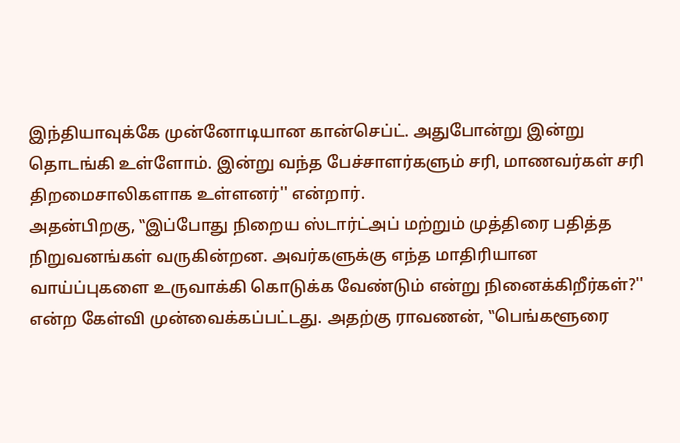இந்தியாவுக்கே முன்னோடியான கான்செப்ட். அதுபோன்று இன்று தொடங்கி உள்ளோம். இன்று வந்த பேச்சாளர்களும் சரி, மாணவர்கள் சரி திறமைசாலிகளாக உள்ளனர்'' என்றார்.
அதன்பிறகு, ‛‛இப்போது நிறைய ஸ்டார்ட்அப் மற்றும் முத்திரை பதித்த நிறுவனங்கள் வருகின்றன. அவர்களுக்கு எந்த மாதிரியான வாய்ப்புகளை உருவாக்கி கொடுக்க வேண்டும் என்று நினைக்கிறீர்கள்?'' என்ற கேள்வி முன்வைக்கப்பட்டது. அதற்கு ராவணன், ‛‛பெங்களூரை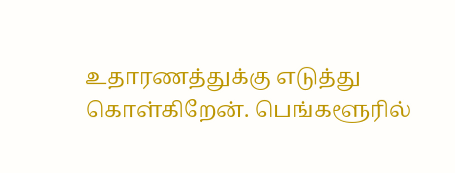உதாரணத்துக்கு எடுத்து கொள்கிறேன். பெங்களூரில்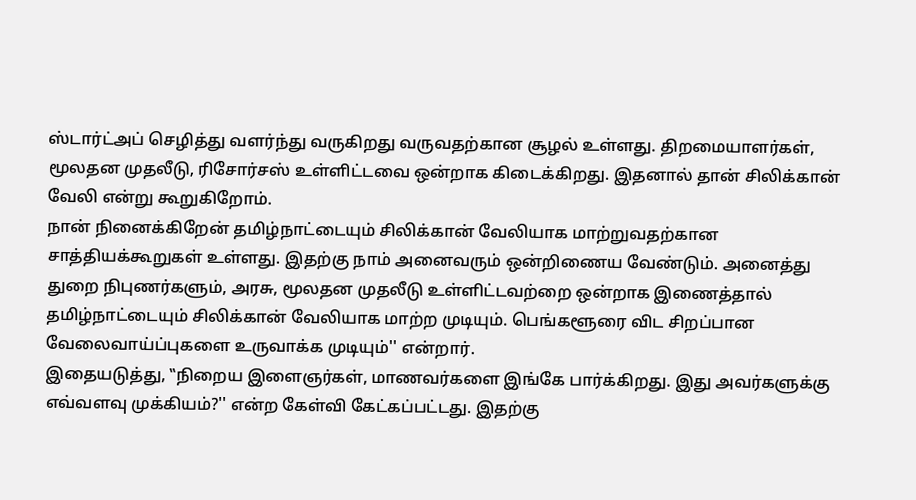ஸ்டார்ட்அப் செழித்து வளர்ந்து வருகிறது வருவதற்கான சூழல் உள்ளது. திறமையாளர்கள், மூலதன முதலீடு, ரிசோர்சஸ் உள்ளிட்டவை ஒன்றாக கிடைக்கிறது. இதனால் தான் சிலிக்கான் வேலி என்று கூறுகிறோம்.
நான் நினைக்கிறேன் தமிழ்நாட்டையும் சிலிக்கான் வேலியாக மாற்றுவதற்கான சாத்தியக்கூறுகள் உள்ளது. இதற்கு நாம் அனைவரும் ஒன்றிணைய வேண்டும். அனைத்து துறை நிபுணர்களும், அரசு, மூலதன முதலீடு உள்ளிட்டவற்றை ஒன்றாக இணைத்தால் தமிழ்நாட்டையும் சிலிக்கான் வேலியாக மாற்ற முடியும். பெங்களூரை விட சிறப்பான வேலைவாய்ப்புகளை உருவாக்க முடியும்'' என்றார்.
இதையடுத்து, ‛‛நிறைய இளைஞர்கள், மாணவர்களை இங்கே பார்க்கிறது. இது அவர்களுக்கு எவ்வளவு முக்கியம்?'' என்ற கேள்வி கேட்கப்பட்டது. இதற்கு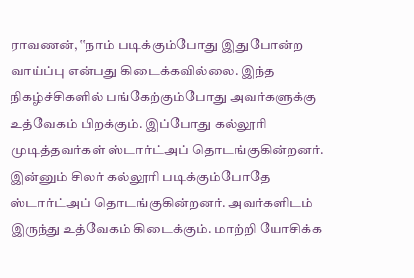ராவணன், ‛‛நாம் படிக்கும்போது இதுபோன்ற வாய்ப்பு என்பது கிடைக்கவில்லை. இந்த நிகழ்ச்சிகளில் பங்கேற்கும்போது அவர்களுக்கு உத்வேகம் பிறக்கும். இப்போது கல்லூரி முடித்தவர்கள் ஸ்டார்ட்அப் தொடங்குகின்றனர். இன்னும் சிலர் கல்லூரி படிக்கும்போதே ஸ்டார்ட்அப் தொடங்குகின்றனர். அவர்களிடம் இருந்து உத்வேகம் கிடைக்கும். மாற்றி யோசிக்க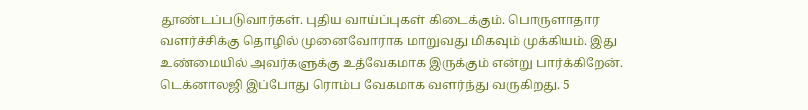தூண்டப்படுவார்கள். புதிய வாய்ப்புகள் கிடைக்கும். பொருளாதார வளர்ச்சிக்கு தொழில் முனைவோராக மாறுவது மிகவும் முக்கியம். இது உண்மையில் அவர்களுக்கு உத்வேகமாக இருக்கும் என்று பார்க்கிறேன்.
டெக்னாலஜி இப்போது ரொம்ப வேகமாக வளர்ந்து வருகிறது. 5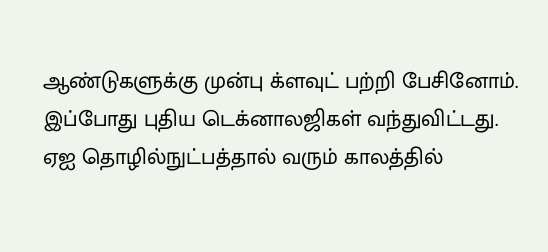ஆண்டுகளுக்கு முன்பு க்ளவுட் பற்றி பேசினோம். இப்போது புதிய டெக்னாலஜிகள் வந்துவிட்டது. ஏஐ தொழில்நுட்பத்தால் வரும் காலத்தில்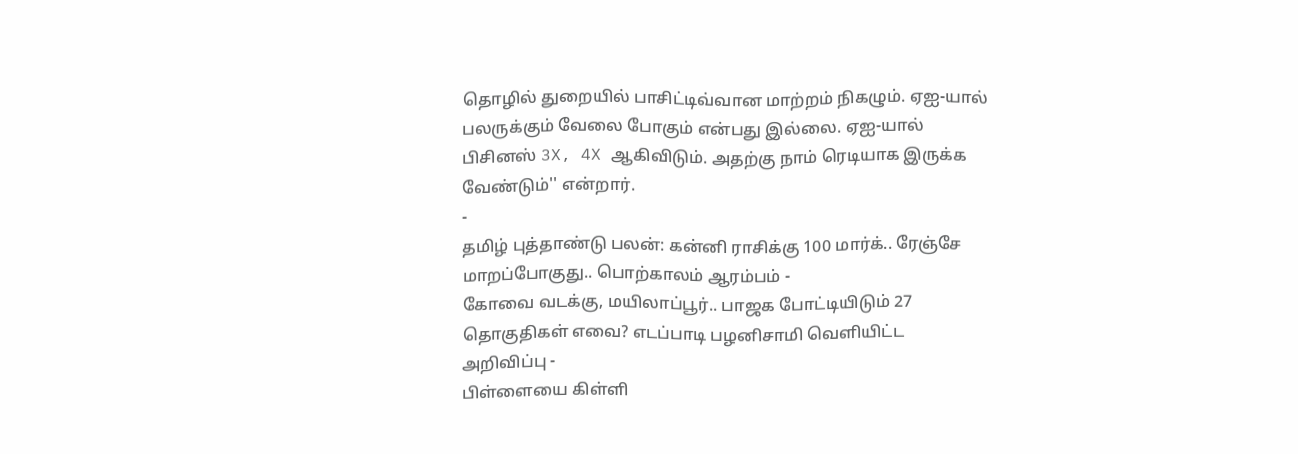தொழில் துறையில் பாசிட்டிவ்வான மாற்றம் நிகழும். ஏஐ-யால் பலருக்கும் வேலை போகும் என்பது இல்லை. ஏஐ-யால் பிசினஸ் 3X, 4X ஆகிவிடும். அதற்கு நாம் ரெடியாக இருக்க வேண்டும்'' என்றார்.
-
தமிழ் புத்தாண்டு பலன்: கன்னி ராசிக்கு 100 மார்க்.. ரேஞ்சே மாறப்போகுது.. பொற்காலம் ஆரம்பம் -
கோவை வடக்கு, மயிலாப்பூர்.. பாஜக போட்டியிடும் 27 தொகுதிகள் எவை? எடப்பாடி பழனிசாமி வெளியிட்ட அறிவிப்பு -
பிள்ளையை கிள்ளி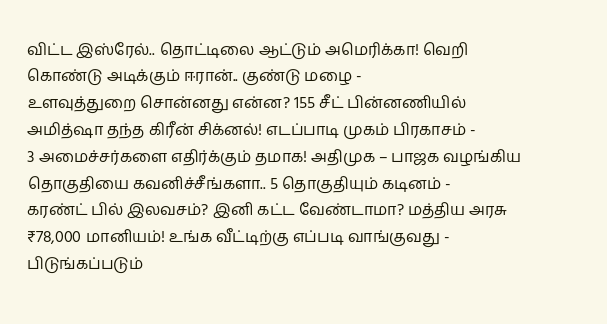விட்ட இஸ்ரேல்.. தொட்டிலை ஆட்டும் அமெரிக்கா! வெறி கொண்டு அடிக்கும் ஈரான்.. குண்டு மழை -
உளவுத்துறை சொன்னது என்ன? 155 சீட் பின்னணியில் அமித்ஷா தந்த கிரீன் சிக்னல்! எடப்பாடி முகம் பிரகாசம் -
3 அமைச்சர்களை எதிர்க்கும் தமாக! அதிமுக – பாஜக வழங்கிய தொகுதியை கவனிச்சீங்களா.. 5 தொகுதியும் கடினம் -
கரண்ட் பில் இலவசம்? இனி கட்ட வேண்டாமா? மத்திய அரசு ₹78,000 மானியம்! உங்க வீட்டிற்கு எப்படி வாங்குவது -
பிடுங்கப்படும்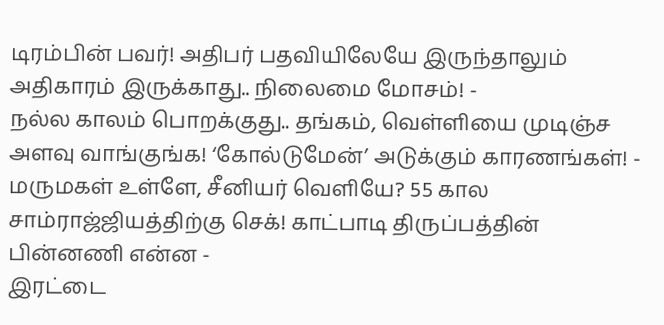டிரம்பின் பவர்! அதிபர் பதவியிலேயே இருந்தாலும் அதிகாரம் இருக்காது.. நிலைமை மோசம்! -
நல்ல காலம் பொறக்குது.. தங்கம், வெள்ளியை முடிஞ்ச அளவு வாங்குங்க! ‘கோல்டுமேன்’ அடுக்கும் காரணங்கள்! -
மருமகள் உள்ளே, சீனியர் வெளியே? 55 கால சாம்ராஜ்ஜியத்திற்கு செக்! காட்பாடி திருப்பத்தின் பின்னணி என்ன -
இரட்டை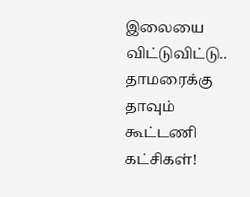இலையை விட்டுவிட்டு.. தாமரைக்கு தாவும் கூட்டணி கட்சிகள்!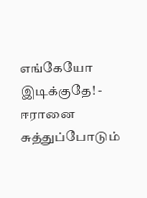எங்கேயோ இடிக்குதே! -
ஈரானை சுத்துப்போடும்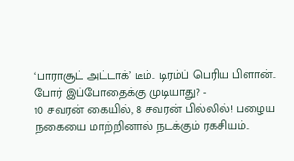‘பாராசூட் அட்டாக்’ டீம்.. டிரம்ப் பெரிய பிளான்.. போர் இப்போதைக்கு முடியாது? -
10 சவரன் கையில், 8 சவரன் பில்லில்! பழைய நகையை மாற்றினால் நடக்கும் ரகசியம்..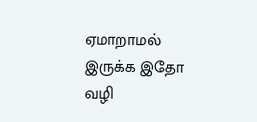ஏமாறாமல் இருக்க இதோ வழி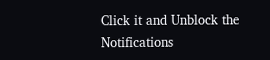Click it and Unblock the Notifications